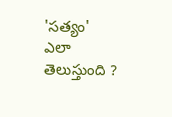'సత్యం' ఎలా తెలుస్తుంది ?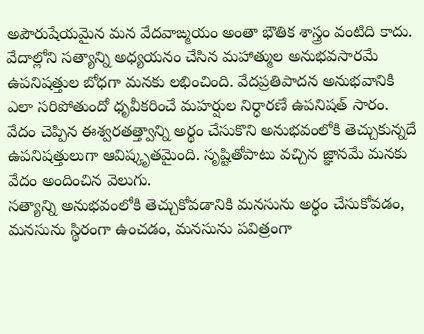అపౌరుషేయమైన మన వేదవాఙ్మయం అంతా భౌతిక శాస్త్రం వంటిది కాదు. వేదాల్లోని సత్యాన్ని అధ్యయనం చేసిన మహాత్ముల అనుభవసారమే ఉపనిషత్తుల బోధగా మనకు లభించింది. వేదప్రతిపాదన అనుభవానికి ఎలా సరిపోతుందో ధృవీకరించే మహర్షుల నిర్ధారణే ఉపనిషత్ సారం. వేదం చెప్పిన ఈశ్వరతత్త్వాన్ని అర్థం చేసుకొని అనుభవంలోకి తెచ్చుకున్నదే ఉపనిషత్తులుగా ఆవిష్కృతమైంది. సృష్టితోపాటు వచ్చిన జ్ఞానమే మనకు వేదం అందించిన వెలుగు.
సత్యాన్ని అనుభవంలోకి తెచ్చుకోవడానికి మనసును అర్థం చేసుకోవడం, మనసును స్థిరంగా ఉంచడం, మనసును పవిత్రంగా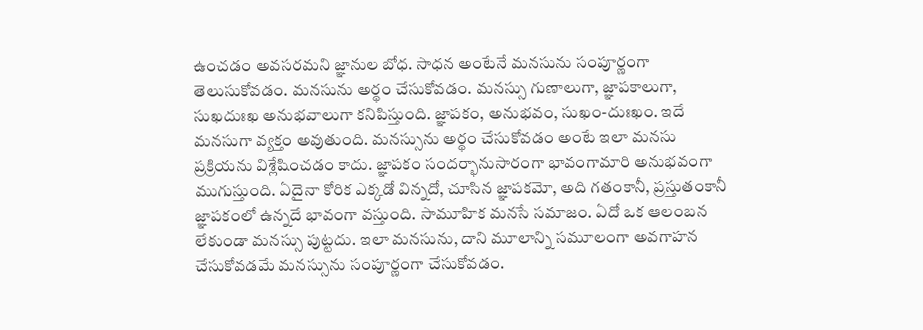ఉంచడం అవసరమని జ్ఞానుల బోధ. సాధన అంటేనే మనసును సంపూర్ణంగా తెలుసుకోవడం. మనసును అర్థం చేసుకోవడం. మనస్సు గుణాలుగా, జ్ఞాపకాలుగా, సుఖదుఃఖ అనుభవాలుగా కనిపిస్తుంది. జ్ఞాపకం, అనుభవం, సుఖం-దుఃఖం. ఇదే మనసుగా వ్యక్తం అవుతుంది. మనస్సును అర్థం చేసుకోవడం అంటే ఇలా మనసు ప్రక్రియను విశ్లేషించడం కాదు. జ్ఞాపకం సందర్భానుసారంగా భావంగామారి అనుభవంగా ముగుస్తుంది. ఏదైనా కోరిక ఎక్కడో విన్నదో, చూసిన జ్ఞాపకమో, అది గతంకానీ, ప్రస్తుతంకానీ జ్ఞాపకంలో ఉన్నదే భావంగా వస్తుంది. సామూహిక మనసే సమాజం. ఏదో ఒక ఆలంబన లేకుండా మనస్సు పుట్టదు. ఇలా మనసును, దాని మూలాన్ని సమూలంగా అవగాహన చేసుకోవడమే మనస్సును సంపూర్ణంగా చేసుకోవడం.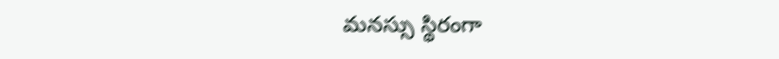మనస్సు స్థిరంగా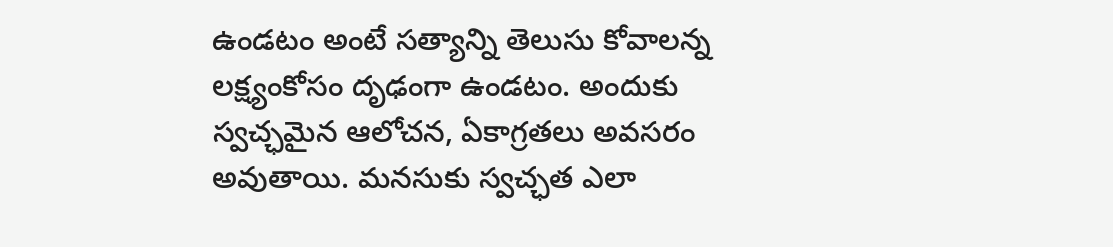ఉండటం అంటే సత్యాన్ని తెలుసు కోవాలన్న లక్ష్యంకోసం దృఢంగా ఉండటం. అందుకు స్వచ్ఛమైన ఆలోచన, ఏకాగ్రతలు అవసరం అవుతాయి. మనసుకు స్వచ్ఛత ఎలా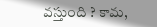వస్తుంది ? కామ,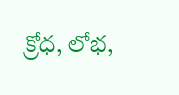క్రోధ, లోభ,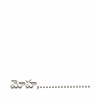మోహ,.................